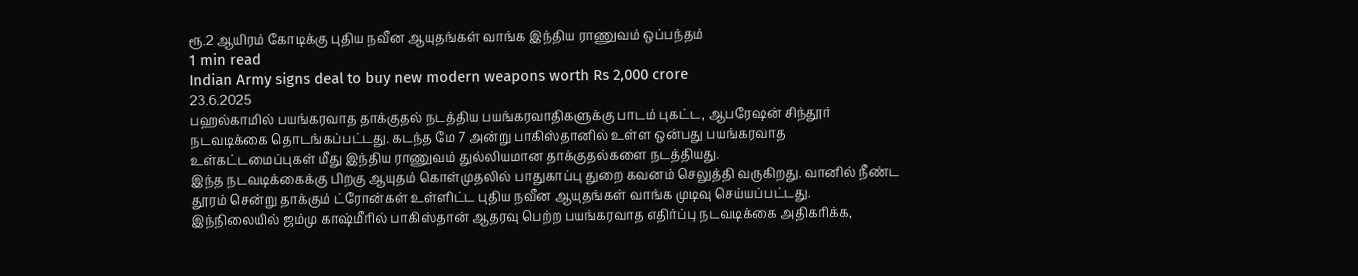ரூ.2 ஆயிரம் கோடிக்கு புதிய நவீன ஆயுதங்கள் வாங்க இந்திய ராணுவம் ஒப்பந்தம்
1 min read
Indian Army signs deal to buy new modern weapons worth Rs 2,000 crore
23.6.2025
பஹல்காமில் பயங்கரவாத தாக்குதல் நடத்திய பயங்கரவாதிகளுக்கு பாடம் புகட்ட, ஆபரேஷன் சிந்தூர் நடவடிக்கை தொடங்கப்பட்டது. கடந்த மே 7 அன்று பாகிஸ்தானில் உள்ள ஒன்பது பயங்கரவாத உள்கட்டமைப்புகள் மீது இந்திய ராணுவம் துல்லியமான தாக்குதல்களை நடத்தியது.
இந்த நடவடிக்கைக்கு பிறகு ஆயுதம் கொள்முதலில் பாதுகாப்பு துறை கவனம் செலுத்தி வருகிறது. வானில் நீண்ட தூரம் சென்று தாக்கும் ட்ரோன்கள் உள்ளிட்ட புதிய நவீன ஆயுதங்கள் வாங்க முடிவு செய்யப்பட்டது.
இந்நிலையில் ஜம்மு காஷ்மீரில் பாகிஸ்தான் ஆதரவு பெற்ற பயங்கரவாத எதிர்ப்பு நடவடிக்கை அதிகரிக்க,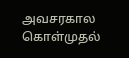அவசரகால கொள்முதல்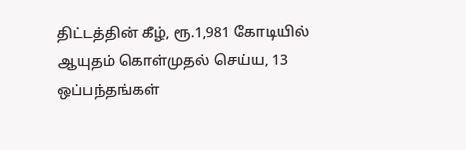திட்டத்தின் கீழ், ரூ.1,981 கோடியில் ஆயுதம் கொள்முதல் செய்ய, 13 ஒப்பந்தங்கள்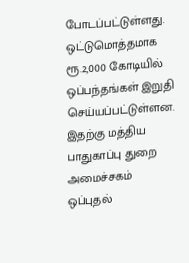போடப்பட்டுள்ளது. ஒட்டுமொத்தமாக ரூ.2,000 கோடியில் ஒப்பந்தங்கள் இறுதி செய்யப்பட்டுள்ளன. இதற்கு மத்திய பாதுகாப்பு துறை அமைச்சகம் ஒப்புதல்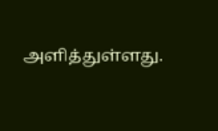அளித்துள்ளது.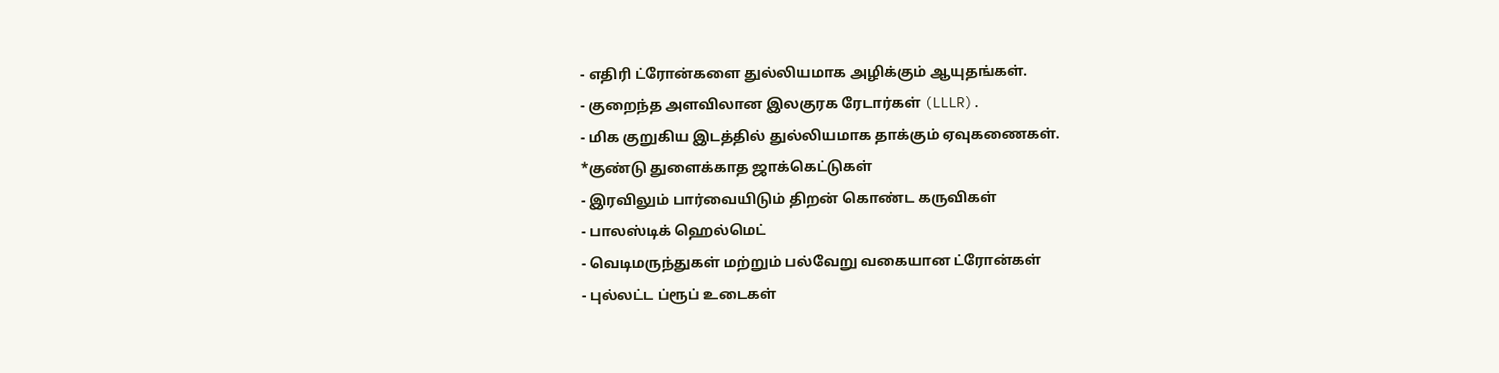- எதிரி ட்ரோன்களை துல்லியமாக அழிக்கும் ஆயுதங்கள்.
- குறைந்த அளவிலான இலகுரக ரேடார்கள் (LLLR).
- மிக குறுகிய இடத்தில் துல்லியமாக தாக்கும் ஏவுகணைகள்.
*குண்டு துளைக்காத ஜாக்கெட்டுகள்
- இரவிலும் பார்வையிடும் திறன் கொண்ட கருவிகள்
- பாலஸ்டிக் ஹெல்மெட்
- வெடிமருந்துகள் மற்றும் பல்வேறு வகையான ட்ரோன்கள்
- புல்லட்ட ப்ரூப் உடைகள்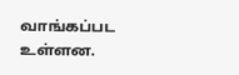வாங்கப்பட உள்ளன.